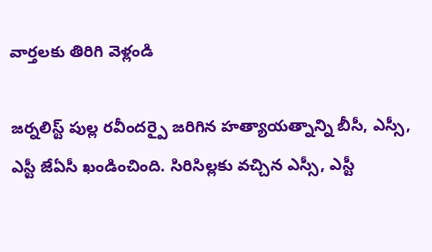వార్తలకు తిరిగి వెళ్లండి

జర్నలిస్ట్ పుల్ల రవీందర్పై జరిగిన హత్యాయత్నాన్ని బీసీ, ఎస్సీ, ఎస్టీ జేఏసీ ఖండించింది. సిరిసిల్లకు వచ్చిన ఎస్సీ, ఎస్టీ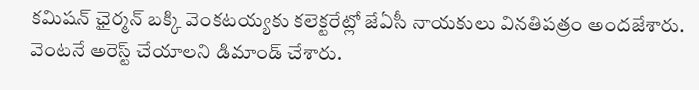కమిషన్ ఛైర్మన్ బక్కి వెంకటయ్యకు కలెక్టరేట్లో జేఏసీ నాయకులు వినతిపత్రం అందజేశారు.
వెంటనే అరెస్ట్ చేయాలని డిమాండ్ చేశారు.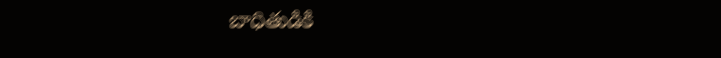బాధితుడికి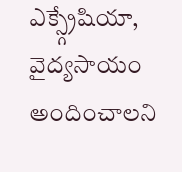ఎక్స్గ్రేషియా, వైద్యసాయం అందించాలని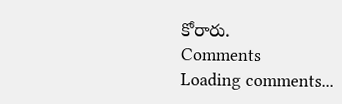కోరారు.
Comments
Loading comments...